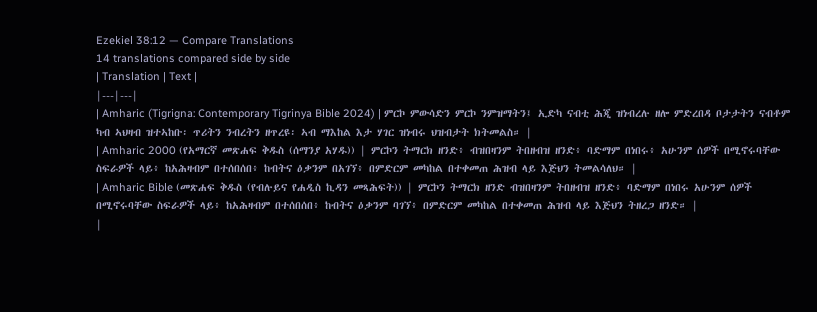Ezekiel 38:12 — Compare Translations
14 translations compared side by side
| Translation | Text |
|---|---|
| Amharic (Tigrigna: Contemporary Tigrinya Bible 2024) | ምርኮ ምውሳድን ምርኮ ንምዝማትን፤ ኢድካ ናብቲ ሕጂ ዝነብረሉ ዘሎ ምድረበዳ ቦታታትን ናብቶም ካብ ኣህዛብ ዝተኣከቡ፡ ጥሪትን ንብረትን ዘጥረዩ፡ ኣብ ማእከል እታ ሃገር ዝነብሩ ህዝብታት ክትመልስ። |
| Amharic 2000 (የአማርኛ መጽሐፍ ቅዱስ (ሰማንያ አሃዱ)) | ምርኮን ትማርክ ዘንድ፥ ብዝበዛንም ትበዘብዝ ዘንድ፥ ባድማም በነበሩ፥ አሁንም ሰዎች በሚኖሩባቸው ስፍራዎች ላይ፥ ከአሕዛብም በተሰበሰበ፥ ከብትና ዕቃንም በአገኘ፥ በምድርም መካከል በተቀመጠ ሕዝብ ላይ እጅህን ትመልሳለህ። |
| Amharic Bible (መጽሐፍ ቅዱስ (የብሉይና የሐዲስ ኪዳን መጻሕፍት)) | ምርኮን ትማርክ ዘንድ ብዝበዛንም ትበዘብዝ ዘንድ፥ ባድማም በነበሩ አሁንም ሰዎች በሚኖሩባቸው ስፍራዎች ላይ፥ ከአሕዛብም በተሰበሰበ፥ ከብትና ዕቃንም ባገኘ፥ በምድርም መካከል በተቀመጠ ሕዝብ ላይ እጅህን ትዘረጋ ዘንድ። |
|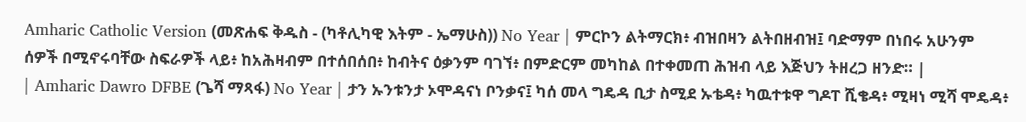Amharic Catholic Version (መጽሐፍ ቅዱስ - (ካቶሊካዊ እትም - ኤማሁስ)) No Year | ምርኮን ልትማርክ፥ ብዝበዛን ልትበዘብዝ፤ ባድማም በነበሩ አሁንም ሰዎች በሚኖሩባቸው ስፍራዎች ላይ፥ ከአሕዛብም በተሰበሰበ፥ ከብትና ዕቃንም ባገኘ፥ በምድርም መካከል በተቀመጠ ሕዝብ ላይ እጅህን ትዘረጋ ዘንድ። |
| Amharic Dawro DFBE (ጌሻ ማጻፋ) No Year | ታን ኡንቱንታ ኦሞዳናነ ቦንቃና፤ ካሰ መላ ግዴዳ ቢታ ስሚደ ኡቴዳ፥ ካዉተቱዋ ግዶፐ ሺቄዳ፥ ሚዛነ ሚሻ ሞዴዳ፥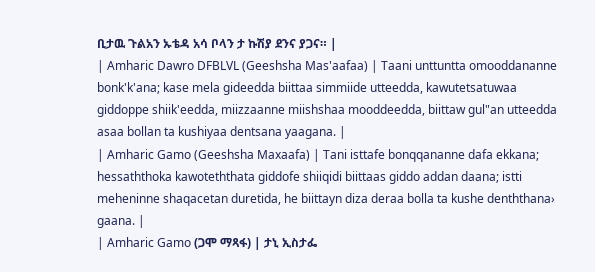ቢታዉ ጉልአን ኡቴዳ አሳ ቦላን ታ ኩሽያ ደንና ያጋና። |
| Amharic Dawro DFBLVL (Geeshsha Mas'aafaa) | Taani unttuntta omooddananne bonk'k'ana; kase mela gideedda biittaa simmiide utteedda, kawutetsatuwaa giddoppe shiik'eedda, miizzaanne miishshaa mooddeedda, biittaw gul"an utteedda asaa bollan ta kushiyaa dentsana yaagana. |
| Amharic Gamo (Geeshsha Maxaafa) | Tani isttafe bonqqananne dafa ekkana; hessaththoka kawoteththata giddofe shiiqidi biittaas giddo addan daana; istti meheninne shaqacetan duretida, he biittayn diza deraa bolla ta kushe denththana› gaana. |
| Amharic Gamo (ጋሞ ማጻፋ) | ታኒ ኢስታፌ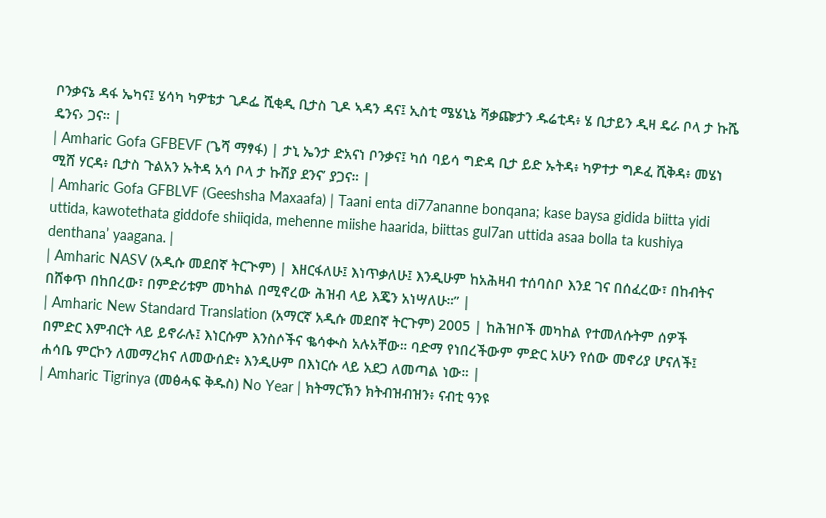ቦንቃናኔ ዳፋ ኤካና፤ ሄሳካ ካዎቴታ ጊዶፌ ሺቂዲ ቢታስ ጊዶ ኣዳን ዳና፤ ኢስቲ ሜሄኒኔ ሻቃጬታን ዱሬቲዳ፥ ሄ ቢታይን ዲዛ ዴራ ቦላ ታ ኩሼ ዴንና› ጋና። |
| Amharic Gofa GFBEVF (ጌሻ ማፃፋ) | ታኒ ኤንታ ድአናነ ቦንቃና፤ ካሰ ባይሳ ግድዳ ቢታ ይድ ኡትዳ፥ ካዎተታ ግዶፈ ሺቅዳ፥ መሄነ ሚሸ ሃርዳ፥ ቢታስ ጉልአን ኡትዳ አሳ ቦላ ታ ኩሽያ ደንና’ ያጋና። |
| Amharic Gofa GFBLVF (Geeshsha Maxaafa) | Taani enta di77ananne bonqana; kase baysa gidida biitta yidi uttida, kawotethata giddofe shiiqida, mehenne miishe haarida, biittas gul7an uttida asaa bolla ta kushiya denthana’ yaagana. |
| Amharic NASV (አዲሱ መደበኛ ትርጒም) | እዘርፋለሁ፤ እነጥቃለሁ፤ እንዲሁም ከአሕዛብ ተሰባስቦ እንደ ገና በሰፈረው፣ በከብትና በሸቀጥ በከበረው፣ በምድሪቱም መካከል በሚኖረው ሕዝብ ላይ እጄን አነሣለሁ።” |
| Amharic New Standard Translation (አማርኛ አዲሱ መደበኛ ትርጉም) 2005 | ከሕዝቦች መካከል የተመለሱትም ሰዎች በምድር እምብርት ላይ ይኖራሉ፤ እነርሱም እንስሶችና ቈሳቊስ አሉአቸው። ባድማ የነበረችውም ምድር አሁን የሰው መኖሪያ ሆናለች፤ ሐሳቤ ምርኮን ለመማረክና ለመውሰድ፥ እንዲሁም በእነርሱ ላይ አደጋ ለመጣል ነው። |
| Amharic Tigrinya (መፅሓፍ ቅዱስ) No Year | ክትማርኽን ክትብዝብዝን፥ ናብቲ ዓንዩ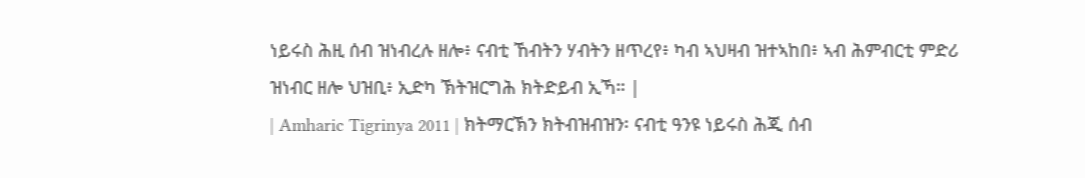ነይሩስ ሕዚ ሰብ ዝነብረሉ ዘሎ፥ ናብቲ ኸብትን ሃብትን ዘጥረየ፥ ካብ ኣህዛብ ዝተኣከበ፥ ኣብ ሕምብርቲ ምድሪ ዝነብር ዘሎ ህዝቢ፥ ኢድካ ኽትዝርግሕ ክትድይብ ኢኻ። |
| Amharic Tigrinya 2011 | ክትማርኽን ክትብዝብዝን፡ ናብቲ ዓንዩ ነይሩስ ሕጂ ሰብ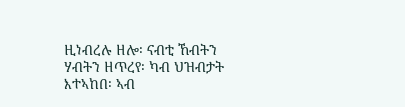ዚነብረሉ ዘሎ፡ ናብቲ ኸብትን ሃብትን ዘጥረየ፡ ካብ ህዝብታት እተኣከበ፡ ኣብ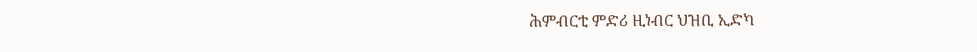ሕምብርቲ ምድሪ ዚነብር ህዝቢ ኢድካ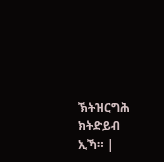ኽትዝርግሕ ክትድይብ ኢኻ። |